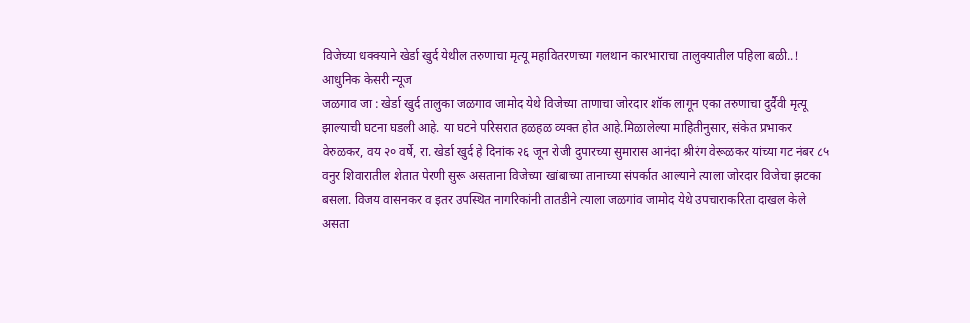विजेच्या धक्क्याने खेर्डा खुर्द येथील तरुणाचा मृत्यू महावितरणच्या गलथान कारभाराचा तालुक्यातील पहिला बळी..!
आधुनिक केसरी न्यूज
जळगाव जा : खेर्डा खुर्द तालुका जळगाव जामोद येथे विजेच्या ताणाचा जोरदार शॉक लागून एका तरुणाचा दुर्दैवी मृत्यू झाल्याची घटना घडली आहे. या घटने परिसरात हळहळ व्यक्त होत आहे.मिळालेल्या माहितीनुसार, संकेत प्रभाकर वेरुळकर, वय २० वर्षे, रा. खेर्डा खुर्द हे दिनांक २६ जून रोजी दुपारच्या सुमारास आनंदा श्रीरंग वेरूळकर यांच्या गट नंबर ८५ वनुर शिवारातील शेतात पेरणी सुरू असताना विजेच्या खांबाच्या तानाच्या संपर्कात आल्याने त्याला जोरदार विजेचा झटका बसला. विजय वासनकर व इतर उपस्थित नागरिकांनी तातडीने त्याला जळगांव जामोद येथे उपचाराकरिता दाखल केले असता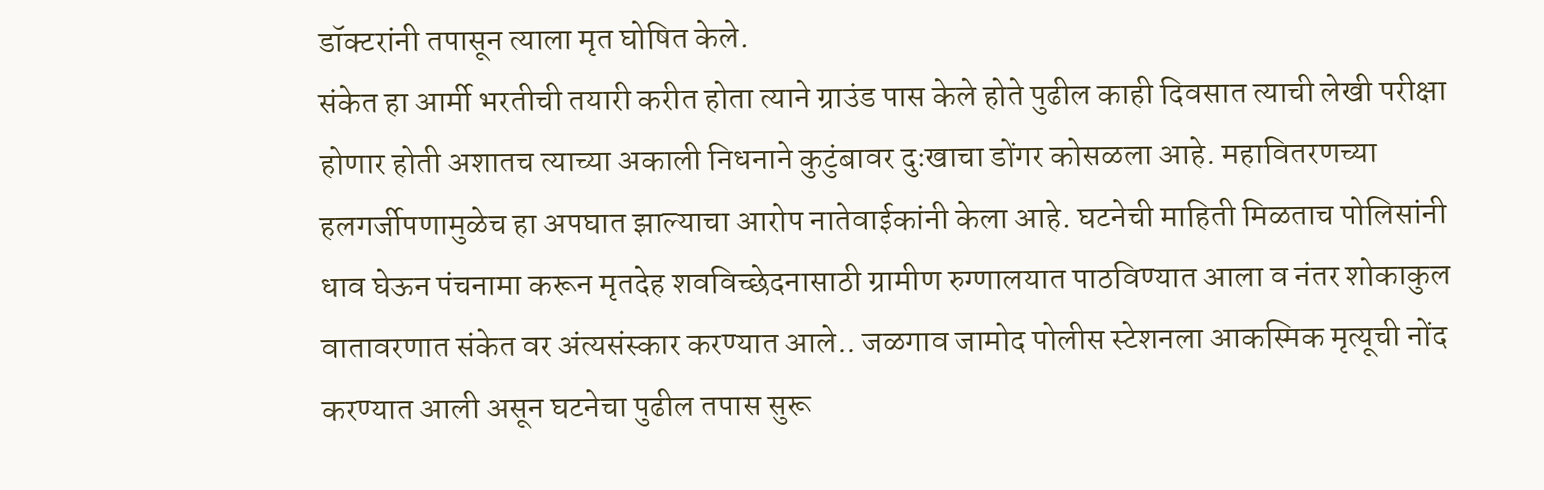डॉक्टरांनी तपासून त्याला मृत घोषित केले.
संकेत हा आर्मी भरतीची तयारी करीत होता त्याने ग्राउंड पास केले होते पुढील काही दिवसात त्याची लेखी परीक्षा होणार होती अशातच त्याच्या अकाली निधनाने कुटुंबावर दुःखाचा डोंगर कोसळला आहे. महावितरणच्या हलगर्जीपणामुळेच हा अपघात झाल्याचा आरोप नातेवाईकांनी केला आहे. घटनेची माहिती मिळताच पोलिसांनी धाव घेऊन पंचनामा करून मृतदेह शवविच्छेदनासाठी ग्रामीण रुग्णालयात पाठविण्यात आला व नंतर शोकाकुल वातावरणात संकेत वर अंत्यसंस्कार करण्यात आले.. जळगाव जामोद पोलीस स्टेशनला आकस्मिक मृत्यूची नोंद करण्यात आली असून घटनेचा पुढील तपास सुरू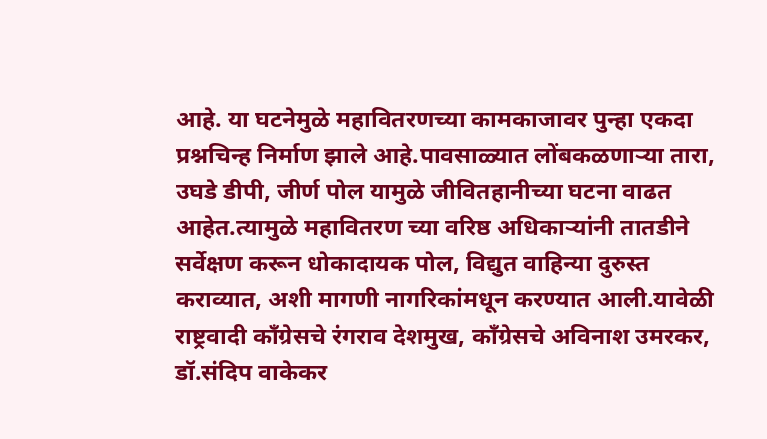आहे. या घटनेमुळे महावितरणच्या कामकाजावर पुन्हा एकदा प्रश्नचिन्ह निर्माण झाले आहे.पावसाळ्यात लोंबकळणाऱ्या तारा, उघडे डीपी, जीर्ण पोल यामुळे जीवितहानीच्या घटना वाढत आहेत.त्यामुळे महावितरण च्या वरिष्ठ अधिकाऱ्यांनी तातडीने सर्वेक्षण करून धोकादायक पोल, विद्युत वाहिन्या दुरुस्त कराव्यात, अशी मागणी नागरिकांमधून करण्यात आली.यावेळी राष्ट्रवादी काँग्रेसचे रंगराव देशमुख, काँग्रेसचे अविनाश उमरकर, डॉ.संदिप वाकेकर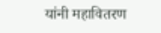यांनी महावितरण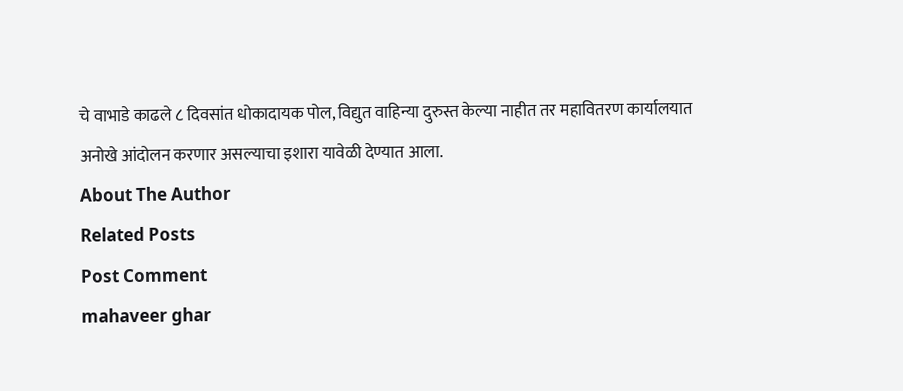चे वाभाडे काढले ८ दिवसांत धोकादायक पोल, विद्युत वाहिन्या दुरुस्त केल्या नाहीत तर महावितरण कार्यालयात अनोखे आंदोलन करणार असल्याचा इशारा यावेळी देण्यात आला.
About The Author
Related Posts
Post Comment
mahaveer ghar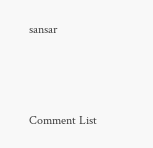sansar



Comment List